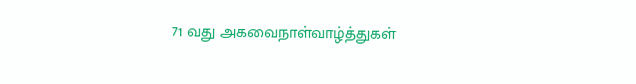71 வது அகவைநாள்வாழ்த்துகள்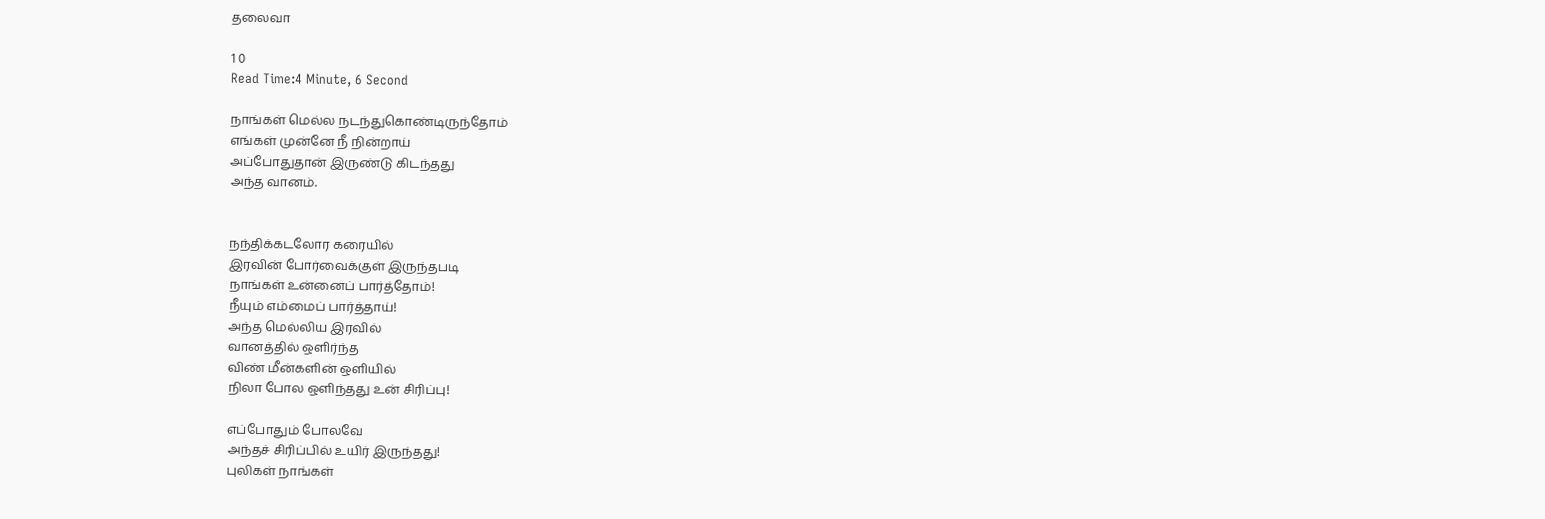தலைவா

1 0
Read Time:4 Minute, 6 Second

நாங்கள் மெல்ல நடந்துகொண்டிருந்தோம்
எங்கள் முன்னே நீ நின்றாய்
அப்போதுதான் இருண்டு கிடந்தது
அந்த வானம்.


நந்திக்கடலோர கரையில்
இரவின் போர்வைக்குள் இருந்தபடி
நாங்கள் உன்னைப் பார்த்தோம்!
நீயும் எம்மைப் பார்த்தாய்!
அந்த மெல்லிய இரவில்
வானத்தில் ஒளிர்ந்த
விண் மீன்களின் ஒளியில்
நிலா போல ஒளிந்தது உன் சிரிப்பு!

எப்போதும் போலவே
அந்தச் சிரிப்பில் உயிர் இருந்தது!
புலிகள் நாங்கள்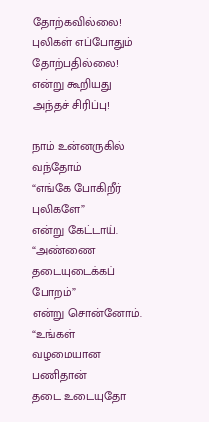தோற்கவில்லை!
புலிகள் எப்போதும் தோற்பதில்லை!
என்று கூறியது அந்தச் சிரிப்பு!

நாம் உன்னருகில் வந்தோம்
“எங்கே போகிறீர் புலிகளே”
என்று கேட்டாய்.
“அண்ணை தடையுடைக்கப் போறம்”
என்று சொன்னோம்.
“உங்கள் வழமையான பணிதான்
தடை உடையுதோ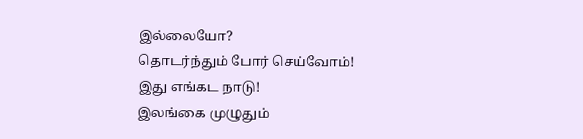இல்லையோ?
தொடர்ந்தும் போர் செய்வோம்!
இது எங்கட நாடு!
இலங்கை முழுதும்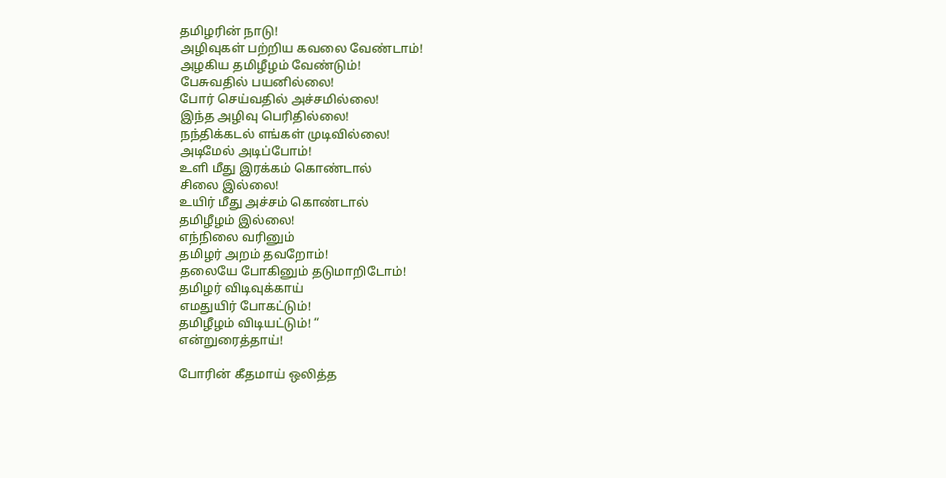தமிழரின் நாடு!
அழிவுகள் பற்றிய கவலை வேண்டாம்!
அழகிய தமிழீழம் வேண்டும்!
பேசுவதில் பயனில்லை!
போர் செய்வதில் அச்சமில்லை!
இந்த அழிவு பெரிதில்லை!
நந்திக்கடல் எங்கள் முடிவில்லை!
அடிமேல் அடிப்போம்!
உளி மீது இரக்கம் கொண்டால்
சிலை இல்லை!
உயிர் மீது அச்சம் கொண்டால்
தமிழீழம் இல்லை!
எந்நிலை வரினும்
தமிழர் அறம் தவறோம்!
தலையே போகினும் தடுமாறிடோம்!
தமிழர் விடிவுக்காய்
எமதுயிர் போகட்டும்!
தமிழீழம் விடியட்டும்! “
என்றுரைத்தாய்!

போரின் கீதமாய் ஒலித்த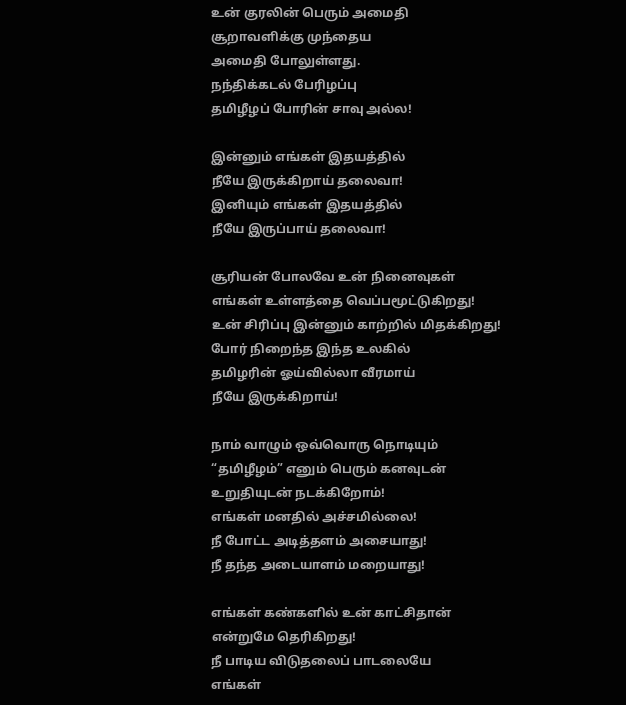உன் குரலின் பெரும் அமைதி
சூறாவளிக்கு முந்தைய
அமைதி போலுள்ளது.
நந்திக்கடல் பேரிழப்பு
தமிழீழப் போரின் சாவு அல்ல!

இன்னும் எங்கள் இதயத்தில்
நீயே இருக்கிறாய் தலைவா!
இனியும் எங்கள் இதயத்தில்
நீயே இருப்பாய் தலைவா!

சூரியன் போலவே உன் நினைவுகள்
எங்கள் உள்ளத்தை வெப்பமூட்டுகிறது!
உன் சிரிப்பு இன்னும் காற்றில் மிதக்கிறது!
போர் நிறைந்த இந்த உலகில்
தமிழரின் ஓய்வில்லா வீரமாய்
நீயே இருக்கிறாய்!

நாம் வாழும் ஒவ்வொரு நொடியும்
“தமிழீழம்” எனும் பெரும் கனவுடன்
உறுதியுடன் நடக்கிறோம்!
எங்கள் மனதில் அச்சமில்லை!
நீ போட்ட அடித்தளம் அசையாது!
நீ தந்த அடையாளம் மறையாது!

எங்கள் கண்களில் உன் காட்சிதான்
என்றுமே தெரிகிறது!
நீ பாடிய விடுதலைப் பாடலையே
எங்கள்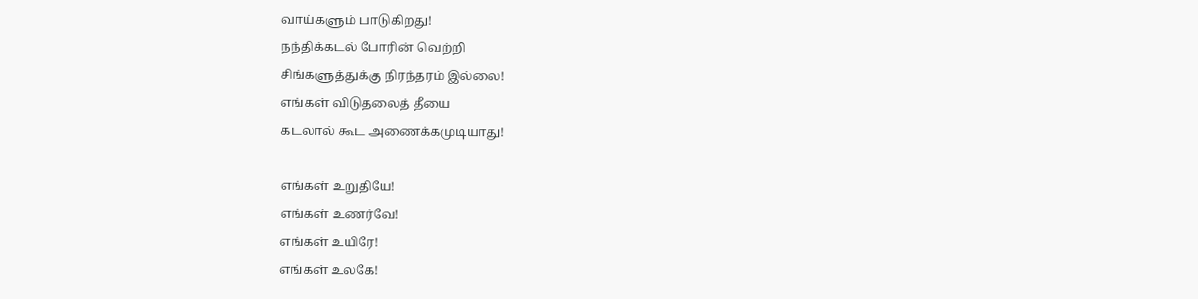வாய்களும் பாடுகிறது!
நந்திக்கடல் போரின் வெற்றி
சிங்களுத்துக்கு நிரந்தரம் இல்லை!
எங்கள் விடுதலைத் தீயை
கடலால் கூட அணைக்கமுடியாது!

எங்கள் உறுதியே!
எங்கள் உணர்வே!
எங்கள் உயிரே!
எங்கள் உலகே!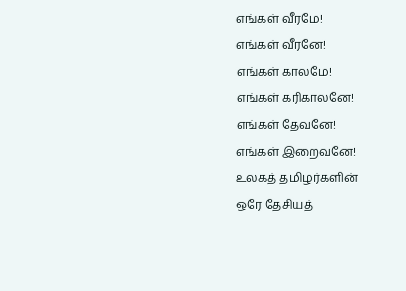எங்கள் வீரமே!
எங்கள் வீரனே!
எங்கள் காலமே!
எங்கள் கரிகாலனே!
எங்கள் தேவனே!
எங்கள் இறைவனே!
உலகத் தமிழர்களின்
ஒரே தேசியத்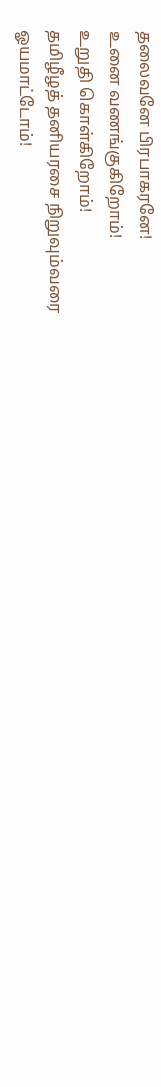தலைவனே பிரபாகரனே!
உனை வணங்குகிறோம்!
உறுதி கொள்கிறோம்!
தமிழீழத் தனியரசை நிறுவும்வரை
ஓயமாட்டோம்!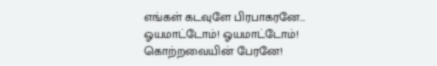எங்கள் கடவுளே பிரபாகரனே…
ஓயமாட்டோம்! ஓயமாட்டோம்!
கொற்றவையின் பேரனே!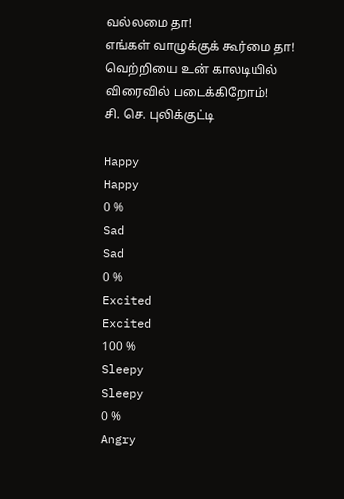வல்லமை தா!
எங்கள் வாழுக்குக் கூர்மை தா!
வெற்றியை உன் காலடியில்
விரைவில் படைக்கிறோம்!
சி. செ. புலிக்குட்டி

Happy
Happy
0 %
Sad
Sad
0 %
Excited
Excited
100 %
Sleepy
Sleepy
0 %
Angry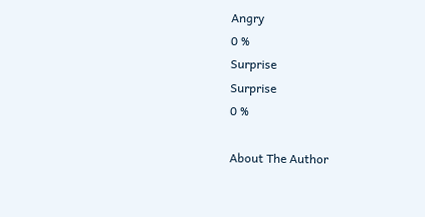Angry
0 %
Surprise
Surprise
0 %

About The Author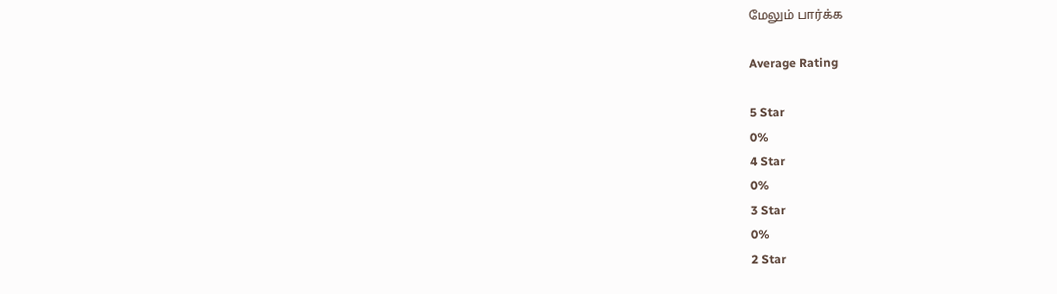மேலும் பார்க்க

Average Rating

5 Star
0%
4 Star
0%
3 Star
0%
2 Star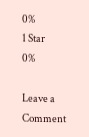0%
1 Star
0%

Leave a Comment